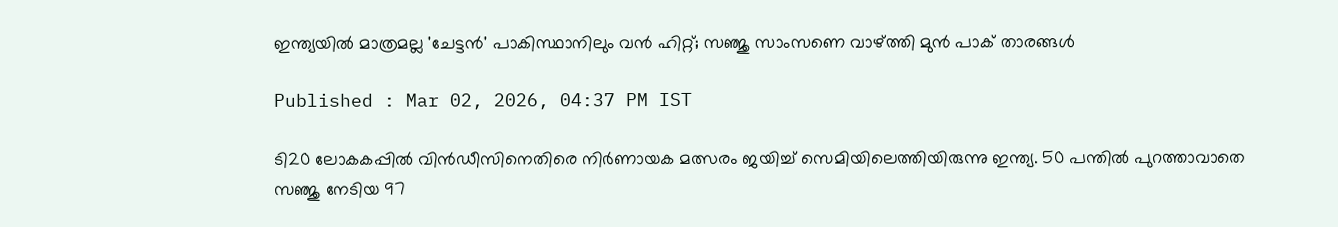ഇന്ത്യയില്‍ മാത്രമല്ല 'ചേട്ടന്‍' പാകിസ്ഥാനിലും വന്‍ ഹിറ്റ്; സഞ്ജു സാംസണെ വാഴ്ത്തി മുന്‍ പാക് താരങ്ങള്‍

Published : Mar 02, 2026, 04:37 PM IST

ടി20 ലോകകപ്പില്‍ വിന്‍ഡീസിനെതിരെ നിര്‍ണായക മത്സരം ജയിച്ച് സെമിയിലെത്തിയിരുന്നു ഇന്ത്യ. 50 പന്തില്‍ പുറത്താവാതെ സഞ്ജു നേടിയ 97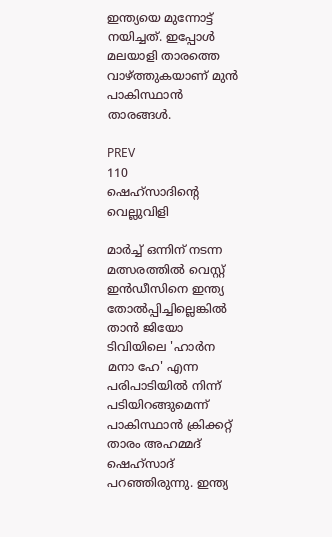ഇന്ത്യയെ മുന്നോട്ട് നയിച്ചത്. ഇപ്പോള്‍ മലയാളി താരത്തെ വാഴ്ത്തുകയാണ് മുന്‍ പാകിസ്ഥാന്‍ താരങ്ങള്‍.

PREV
110
ഷെഹ്‌സാദിന്റെ വെല്ലുവിളി

മാര്‍ച്ച് ഒന്നിന് നടന്ന മത്സരത്തില്‍ വെസ്റ്റ് ഇന്‍ഡീസിനെ ഇന്ത്യ തോല്‍പ്പിച്ചില്ലെങ്കില്‍ താന്‍ ജിയോ ടിവിയിലെ 'ഹാര്‍ന മനാ ഹേ' എന്ന പരിപാടിയില്‍ നിന്ന് പടിയിറങ്ങുമെന്ന് പാകിസ്ഥാന്‍ ക്രിക്കറ്റ് താരം അഹമ്മദ് ഷെഹ്സാദ് പറഞ്ഞിരുന്നു. ഇന്ത്യ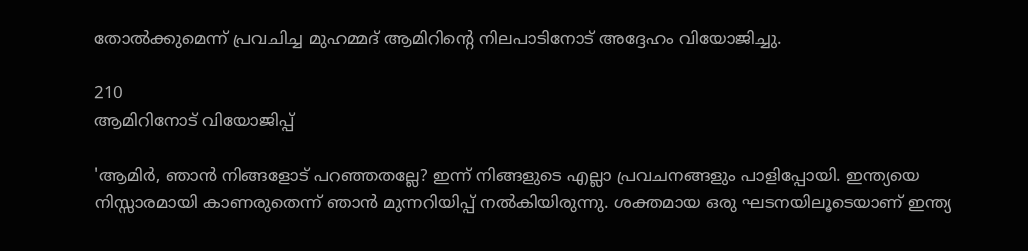തോല്‍ക്കുമെന്ന് പ്രവചിച്ച മുഹമ്മദ് ആമിറിന്റെ നിലപാടിനോട് അദ്ദേഹം വിയോജിച്ചു.

210
ആമിറിനോട് വിയോജിപ്പ്

'ആമിര്‍, ഞാന്‍ നിങ്ങളോട് പറഞ്ഞതല്ലേ? ഇന്ന് നിങ്ങളുടെ എല്ലാ പ്രവചനങ്ങളും പാളിപ്പോയി. ഇന്ത്യയെ നിസ്സാരമായി കാണരുതെന്ന് ഞാന്‍ മുന്നറിയിപ്പ് നല്‍കിയിരുന്നു. ശക്തമായ ഒരു ഘടനയിലൂടെയാണ് ഇന്ത്യ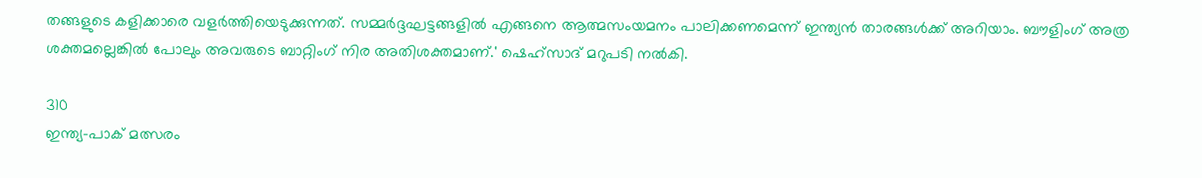തങ്ങളുടെ കളിക്കാരെ വളര്‍ത്തിയെടുക്കുന്നത്. സമ്മര്‍ദ്ദഘട്ടങ്ങളില്‍ എങ്ങനെ ആത്മസംയമനം പാലിക്കണമെന്ന് ഇന്ത്യന്‍ താരങ്ങള്‍ക്ക് അറിയാം. ബൗളിംഗ് അത്ര ശക്തമല്ലെങ്കില്‍ പോലും അവരുടെ ബാറ്റിംഗ് നിര അതിശക്തമാണ്.' ഷെഹ്‌സാദ് മറുപടി നല്‍കി.

310
ഇന്ത്യ-പാക് മത്സരം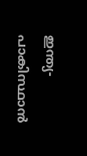ഇന്ത്യ-പാകിസ്ഥാന്‍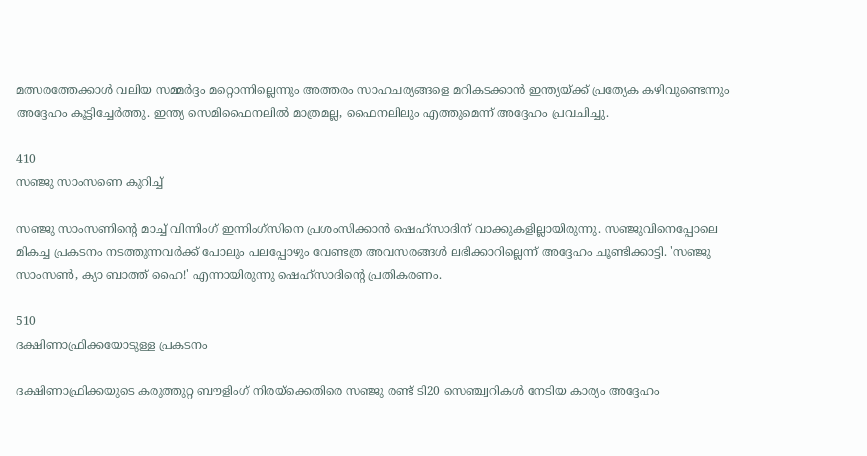മത്സരത്തേക്കാള്‍ വലിയ സമ്മര്‍ദ്ദം മറ്റൊന്നില്ലെന്നും അത്തരം സാഹചര്യങ്ങളെ മറികടക്കാന്‍ ഇന്ത്യയ്ക്ക് പ്രത്യേക കഴിവുണ്ടെന്നും അദ്ദേഹം കൂട്ടിച്ചേര്‍ത്തു. ഇന്ത്യ സെമിഫൈനലില്‍ മാത്രമല്ല, ഫൈനലിലും എത്തുമെന്ന് അദ്ദേഹം പ്രവചിച്ചു.

410
സഞ്ജു സാംസണെ കുറിച്ച്

സഞ്ജു സാംസണിന്റെ മാച്ച് വിന്നിംഗ് ഇന്നിംഗ്സിനെ പ്രശംസിക്കാന്‍ ഷെഹ്സാദിന് വാക്കുകളില്ലായിരുന്നു. സഞ്ജുവിനെപ്പോലെ മികച്ച പ്രകടനം നടത്തുന്നവര്‍ക്ക് പോലും പലപ്പോഴും വേണ്ടത്ര അവസരങ്ങള്‍ ലഭിക്കാറില്ലെന്ന് അദ്ദേഹം ചൂണ്ടിക്കാട്ടി. 'സഞ്ജു സാംസണ്‍, ക്യാ ബാത്ത് ഹൈ!' എന്നായിരുന്നു ഷെഹ്സാദിന്റെ പ്രതികരണം.

510
ദക്ഷിണാഫ്രിക്കയോടുള്ള പ്രകടനം

ദക്ഷിണാഫ്രിക്കയുടെ കരുത്തുറ്റ ബൗളിംഗ് നിരയ്ക്കെതിരെ സഞ്ജു രണ്ട് ടി20 സെഞ്ച്വറികള്‍ നേടിയ കാര്യം അദ്ദേഹം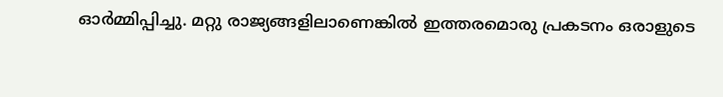ഓര്‍മ്മിപ്പിച്ചു. മറ്റു രാജ്യങ്ങളിലാണെങ്കില്‍ ഇത്തരമൊരു പ്രകടനം ഒരാളുടെ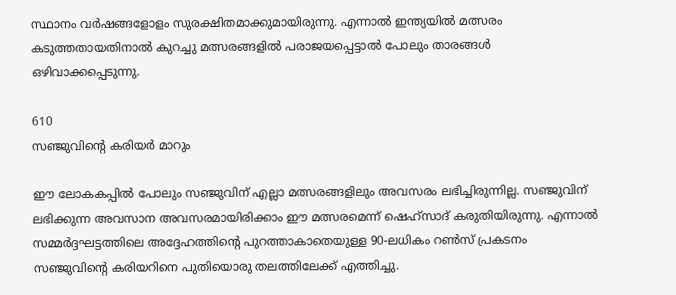സ്ഥാനം വര്‍ഷങ്ങളോളം സുരക്ഷിതമാക്കുമായിരുന്നു. എന്നാല്‍ ഇന്ത്യയില്‍ മത്സരം കടുത്തതായതിനാല്‍ കുറച്ചു മത്സരങ്ങളില്‍ പരാജയപ്പെട്ടാല്‍ പോലും താരങ്ങള്‍ ഒഴിവാക്കപ്പെടുന്നു.

610
സഞ്ജുവിന്റെ കരിയര്‍ മാറും

ഈ ലോകകപ്പില്‍ പോലും സഞ്ജുവിന് എല്ലാ മത്സരങ്ങളിലും അവസരം ലഭിച്ചിരുന്നില്ല. സഞ്ജുവിന് ലഭിക്കുന്ന അവസാന അവസരമായിരിക്കാം ഈ മത്സരമെന്ന് ഷെഹ്സാദ് കരുതിയിരുന്നു. എന്നാല്‍ സമ്മര്‍ദ്ദഘട്ടത്തിലെ അദ്ദേഹത്തിന്റെ പുറത്താകാതെയുള്ള 90-ലധികം റണ്‍സ് പ്രകടനം സഞ്ജുവിന്റെ കരിയറിനെ പുതിയൊരു തലത്തിലേക്ക് എത്തിച്ചു.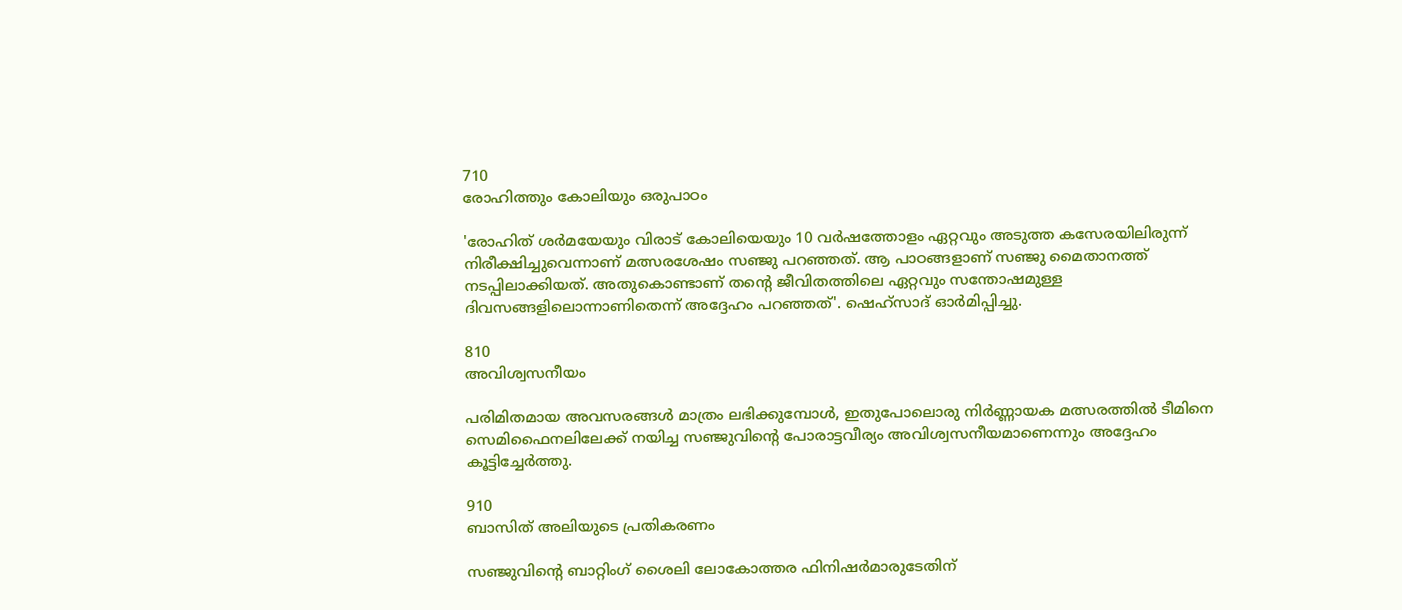710
രോഹിത്തും കോലിയും ഒരുപാഠം

'രോഹിത് ശര്‍മയേയും വിരാട് കോലിയെയും 10 വര്‍ഷത്തോളം ഏറ്റവും അടുത്ത കസേരയിലിരുന്ന് നിരീക്ഷിച്ചുവെന്നാണ് മത്സരശേഷം സഞ്ജു പറഞ്ഞത്. ആ പാഠങ്ങളാണ് സഞ്ജു മൈതാനത്ത് നടപ്പിലാക്കിയത്. അതുകൊണ്ടാണ് തന്റെ ജീവിതത്തിലെ ഏറ്റവും സന്തോഷമുള്ള ദിവസങ്ങളിലൊന്നാണിതെന്ന് അദ്ദേഹം പറഞ്ഞത്'. ഷെഹ്സാദ് ഓര്‍മിപ്പിച്ചു.

810
അവിശ്വസനീയം

പരിമിതമായ അവസരങ്ങള്‍ മാത്രം ലഭിക്കുമ്പോള്‍, ഇതുപോലൊരു നിര്‍ണ്ണായക മത്സരത്തില്‍ ടീമിനെ സെമിഫൈനലിലേക്ക് നയിച്ച സഞ്ജുവിന്റെ പോരാട്ടവീര്യം അവിശ്വസനീയമാണെന്നും അദ്ദേഹം കൂട്ടിച്ചേര്‍ത്തു.

910
ബാസിത് അലിയുടെ പ്രതികരണം

സഞ്ജുവിന്റെ ബാറ്റിംഗ് ശൈലി ലോകോത്തര ഫിനിഷര്‍മാരുടേതിന്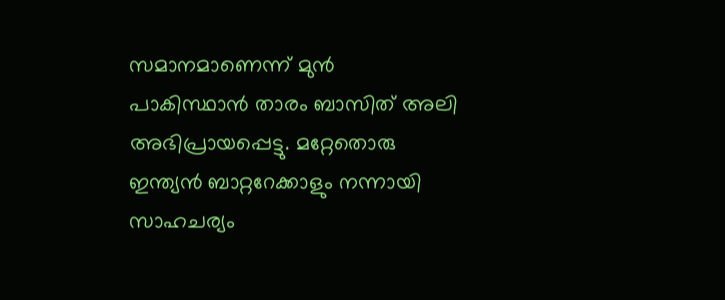സമാനമാണെന്ന് മുന്‍ പാകിസ്ഥാന്‍ താരം ബാസിത് അലി അഭിപ്രായപ്പെട്ടു. മറ്റേതൊരു ഇന്ത്യന്‍ ബാറ്ററേക്കാളും നന്നായി സാഹചര്യം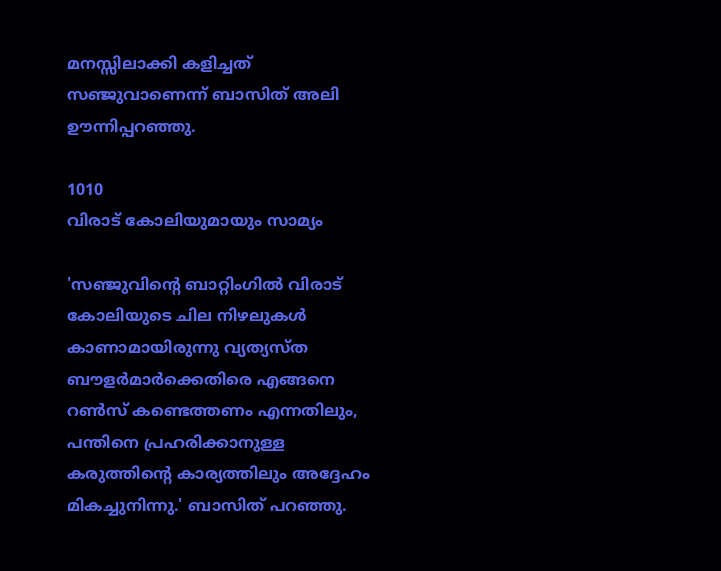മനസ്സിലാക്കി കളിച്ചത് സഞ്ജുവാണെന്ന് ബാസിത് അലി ഊന്നിപ്പറഞ്ഞു.

1010
വിരാട് കോലിയുമായും സാമ്യം

'സഞ്ജുവിന്റെ ബാറ്റിംഗില്‍ വിരാട് കോലിയുടെ ചില നിഴലുകള്‍ കാണാമായിരുന്നു വ്യത്യസ്ത ബൗളര്‍മാര്‍ക്കെതിരെ എങ്ങനെ റണ്‍സ് കണ്ടെത്തണം എന്നതിലും, പന്തിനെ പ്രഹരിക്കാനുള്ള കരുത്തിന്റെ കാര്യത്തിലും അദ്ദേഹം മികച്ചുനിന്നു.' ബാസിത് പറഞ്ഞു.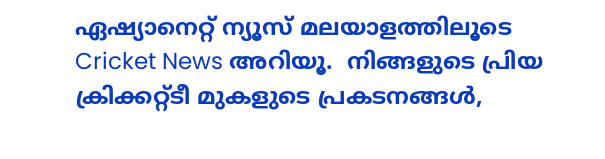ഏഷ്യാനെറ്റ് ന്യൂസ് മലയാളത്തിലൂടെ  Cricket News അറിയൂ.  നിങ്ങളുടെ പ്രിയ ക്രിക്കറ്റ്ടീ മുകളുടെ പ്രകടനങ്ങൾ,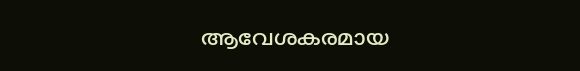ആവേശകരമായ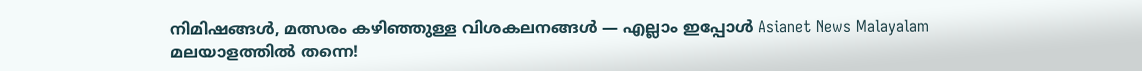നിമിഷങ്ങൾ, മത്സരം കഴിഞ്ഞുള്ള വിശകലനങ്ങൾ — എല്ലാം ഇപ്പോൾ Asianet News Malayalam മലയാളത്തിൽ തന്നെ!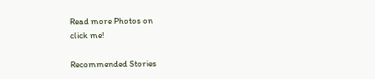Read more Photos on
click me!

Recommended Stories